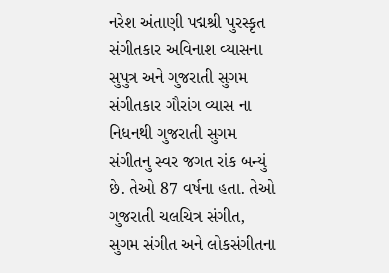નરેશ અંતાણી પદ્મશ્રી પુરસ્કૃત સંગીતકાર અવિનાશ વ્યાસના સુપુત્ર અને ગુજરાતી સુગમ સંગીતકાર ગૌરાંગ વ્યાસ ના નિધનથી ગુજરાતી સુગમ સંગીતનુ સ્વર જગત રાંક બન્યું છે. તેઓ 87 વર્ષના હતા. તેઓ ગુજરાતી ચલચિત્ર સંગીત, સુગમ સંગીત અને લોકસંગીતના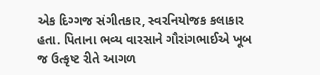એક દિગ્ગજ સંગીતકાર, સ્વરનિયોજક કલાકાર હતા. પિતાના ભવ્ય વારસાને ગૌરાંગભાઈએ ખૂબ જ ઉત્કૃષ્ટ રીતે આગળ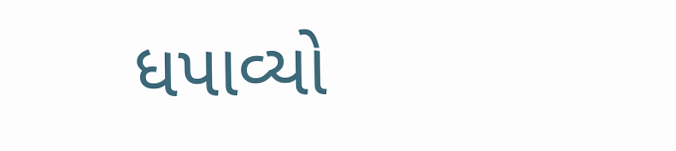ધપાવ્યો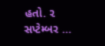હતો. ૨ સપ્ટેમ્બર …